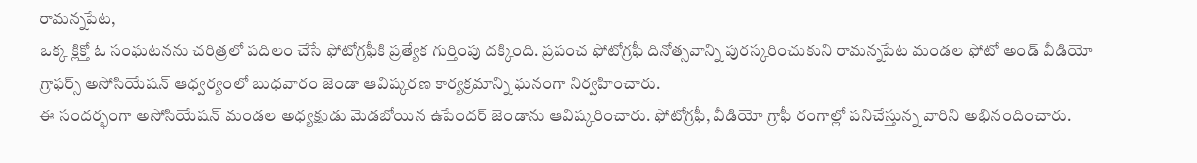రామన్నపేట,
ఒక్క క్లిక్తో ఓ సంఘటనను చరిత్రలో పదిలం చేసే ఫోటోగ్రఫీకి ప్రత్యేక గుర్తింపు దక్కింది. ప్రపంచ ఫోటోగ్రఫీ దినోత్సవాన్ని పురస్కరించుకుని రామన్నపేట మండల ఫోటో అండ్ వీడియో గ్రాఫర్స్ అసోసియేషన్ ఆధ్వర్యంలో బుధవారం జెండా ఆవిష్కరణ కార్యక్రమాన్ని ఘనంగా నిర్వహించారు.
ఈ సందర్భంగా అసోసియేషన్ మండల అధ్యక్షుడు మెడబోయిన ఉపేందర్ జెండాను ఆవిష్కరించారు. ఫోటోగ్రఫీ, వీడియో గ్రాఫీ రంగాల్లో పనిచేస్తున్న వారిని అభినందించారు.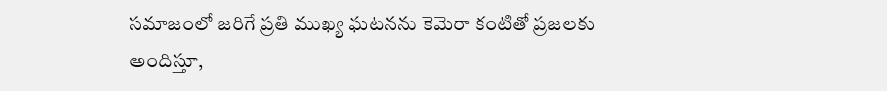సమాజంలో జరిగే ప్రతి ముఖ్య ఘటనను కెమెరా కంటితో ప్రజలకు అందిస్తూ,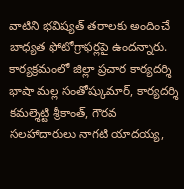వాటిని భవిష్యత్ తరాలకు అందించే బాధ్యత ఫోటోగ్రాఫర్లపై ఉందన్నారు.
కార్యక్రమంలో జిల్లా ప్రచార కార్యదర్శి భాషా మల్ల సంతోష్కుమార్, కార్యదర్శి కమల్శెట్టి శ్రీకాంత్, గౌరవ సలహాదారులు నాగటి యాదయ్య,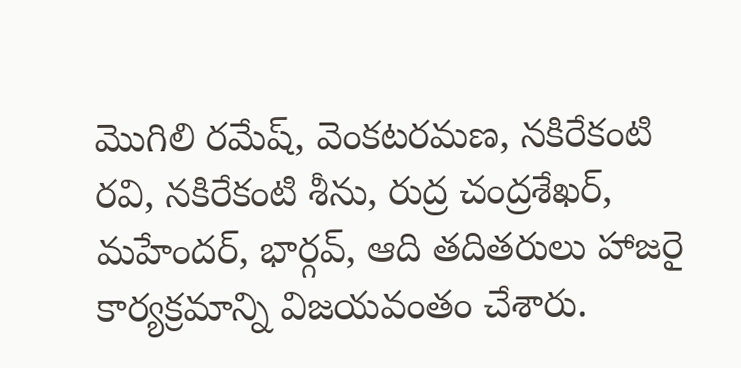మొగిలి రమేష్, వెంకటరమణ, నకిరేకంటి రవి, నకిరేకంటి శీను, రుద్ర చంద్రశేఖర్, మహేందర్, భార్గవ్, ఆది తదితరులు హాజరై కార్యక్రమాన్ని విజయవంతం చేశారు.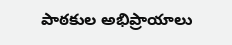పాఠకుల అభిప్రాయాలు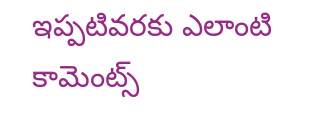ఇప్పటివరకు ఎలాంటి కామెంట్స్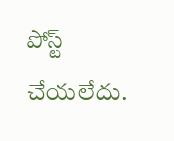పోస్ట్ చేయలేదు.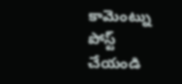కామెంట్ను పోస్ట్ చేయండి